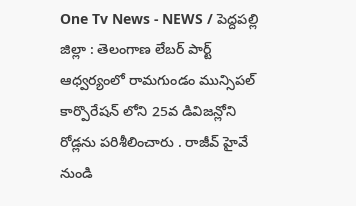One Tv News - NEWS / పెద్దపల్లి జిల్లా : తెలంగాణ లేబర్ పార్ట్ ఆధ్వర్యంలో రామగుండం మున్సిపల్ కార్పొరేషన్ లోని 25వ డివిజన్లోని రోడ్లను పరిశీలించారు . రాజీవ్ హైవే నుండి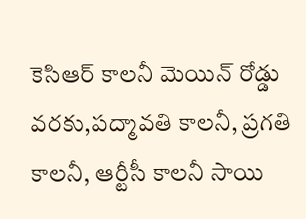కెసిఆర్ కాలనీ మెయిన్ రోడ్డు వరకు,పద్మావతి కాలనీ, ప్రగతి కాలనీ, ఆర్టీసీ కాలనీ సాయి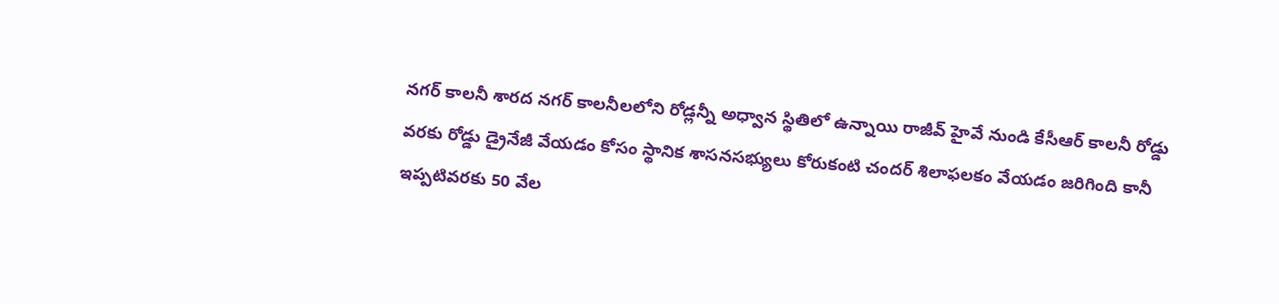నగర్ కాలనీ శారద నగర్ కాలనీలలోని రోడ్లన్నీ అధ్వాన స్థితిలో ఉన్నాయి రాజీవ్ హైవే నుండి కేసీఆర్ కాలనీ రోడ్డు వరకు రోడ్డు డ్రైనేజీ వేయడం కోసం స్థానిక శాసనసభ్యులు కోరుకంటి చందర్ శిలాఫలకం వేయడం జరిగింది కానీ ఇప్పటివరకు 50 వేల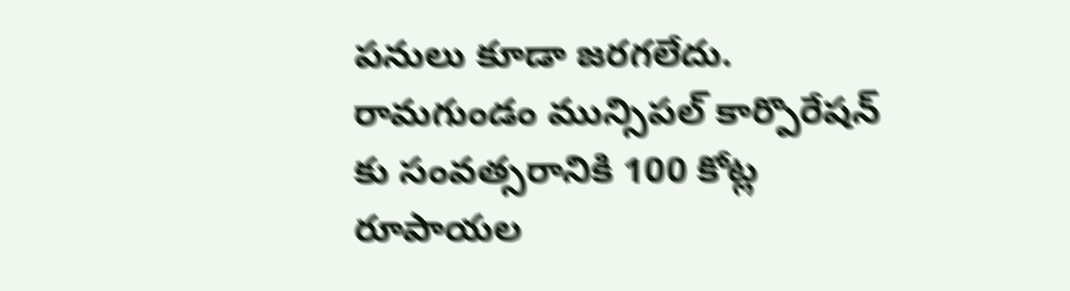పనులు కూడా జరగలేదు.
రామగుండం మున్సిపల్ కార్పొరేషన్ కు సంవత్సరానికి 100 కోట్ల రూపాయల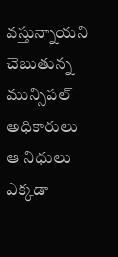వస్తున్నాయని చెబుతున్న మున్సిపల్ అధికారులు ఆ నిధులు ఎక్కడా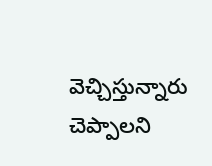వెచ్చిస్తున్నారు చెప్పాలని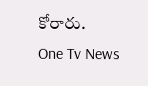కోరారు.
One Tv News